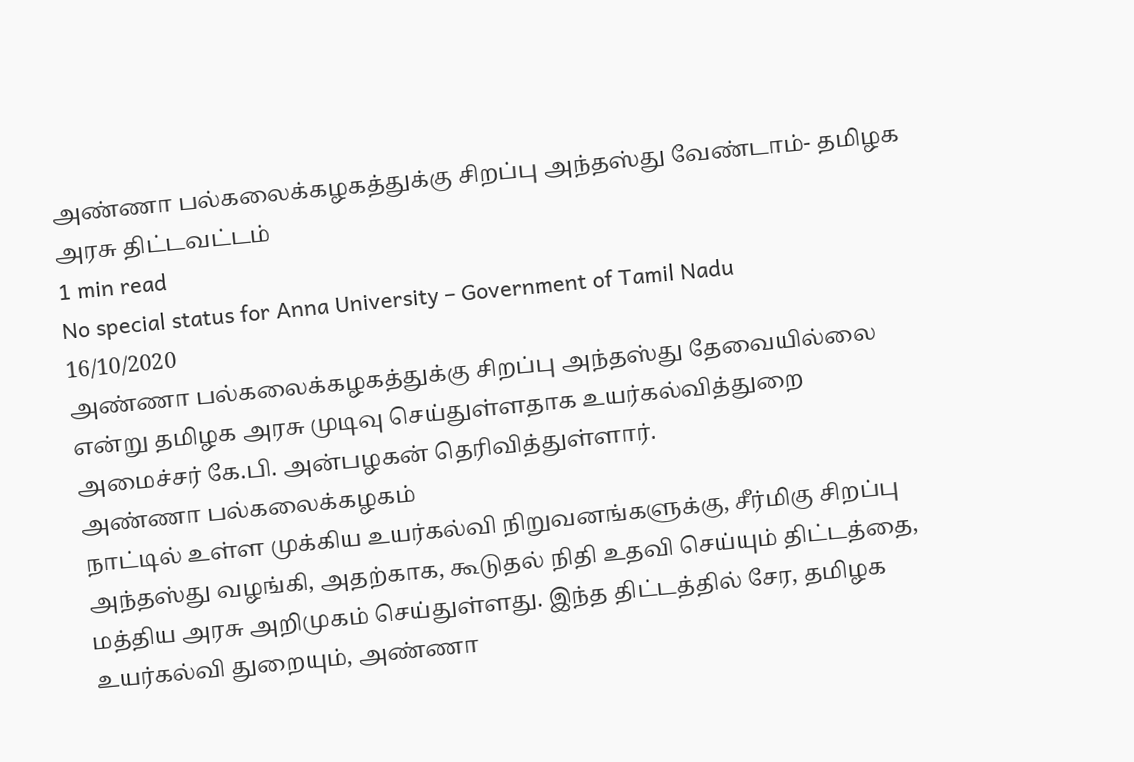அண்ணா பல்கலைக்கழகத்துக்கு சிறப்பு அந்தஸ்து வேண்டாம்- தமிழக அரசு திட்டவட்டம்
1 min read
No special status for Anna University – Government of Tamil Nadu
16/10/2020
அண்ணா பல்கலைக்கழகத்துக்கு சிறப்பு அந்தஸ்து தேவையில்லை என்று தமிழக அரசு முடிவு செய்துள்ளதாக உயர்கல்வித்துறை அமைச்சர் கே.பி. அன்பழகன் தெரிவித்துள்ளார்.
அண்ணா பல்கலைக்கழகம்
நாட்டில் உள்ள முக்கிய உயர்கல்வி நிறுவனங்களுக்கு, சீர்மிகு சிறப்பு அந்தஸ்து வழங்கி, அதற்காக, கூடுதல் நிதி உதவி செய்யும் திட்டத்தை, மத்திய அரசு அறிமுகம் செய்துள்ளது. இந்த திட்டத்தில் சேர, தமிழக உயர்கல்வி துறையும், அண்ணா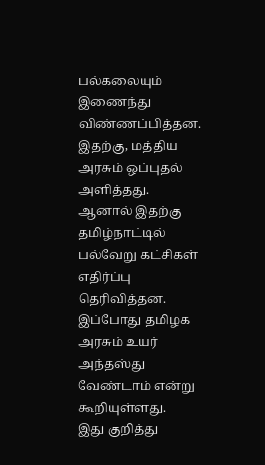பல்கலையும் இணைந்து விண்ணப்பித்தன. இதற்கு, மத்திய அரசும் ஒப்புதல் அளித்தது.
ஆனால் இதற்கு தமிழ்நாட்டில் பல்வேறு கட்சிகள் எதிர்ப்பு தெரிவித்தன. இப்போது தமிழக அரசும் உயர் அந்தஸ்து வேண்டாம் என்று கூறியுள்ளது.
இது குறித்து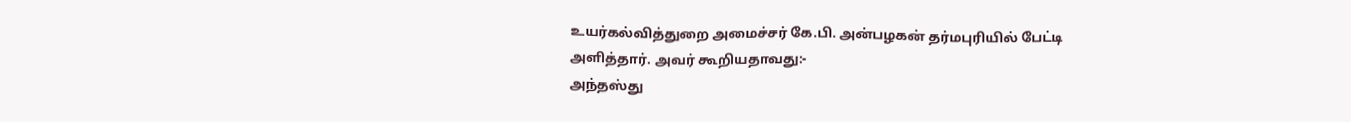உயர்கல்வித்துறை அமைச்சர் கே.பி. அன்பழகன் தர்மபுரியில் பேட்டி அளித்தார். அவர் கூறியதாவது:-
அந்தஸ்து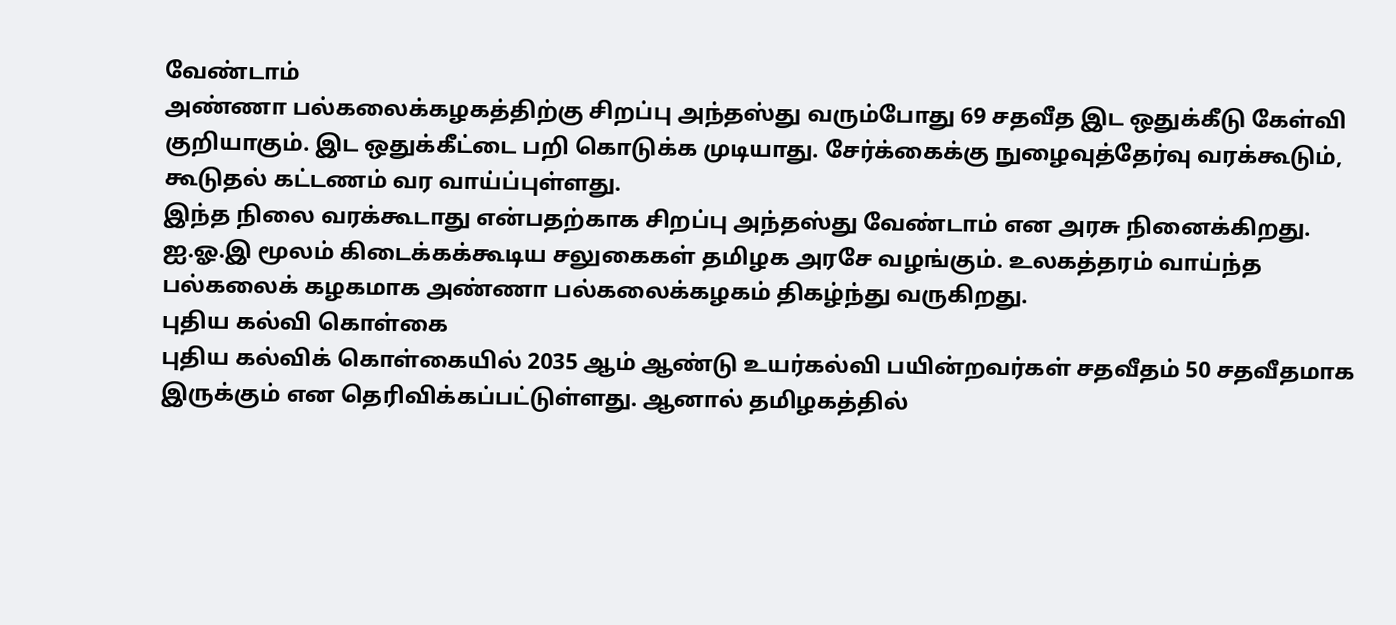வேண்டாம்
அண்ணா பல்கலைக்கழகத்திற்கு சிறப்பு அந்தஸ்து வரும்போது 69 சதவீத இட ஒதுக்கீடு கேள்வி குறியாகும். இட ஒதுக்கீட்டை பறி கொடுக்க முடியாது. சேர்க்கைக்கு நுழைவுத்தேர்வு வரக்கூடும், கூடுதல் கட்டணம் வர வாய்ப்புள்ளது.
இந்த நிலை வரக்கூடாது என்பதற்காக சிறப்பு அந்தஸ்து வேண்டாம் என அரசு நினைக்கிறது. ஐ.ஓ.இ மூலம் கிடைக்கக்கூடிய சலுகைகள் தமிழக அரசே வழங்கும். உலகத்தரம் வாய்ந்த பல்கலைக் கழகமாக அண்ணா பல்கலைக்கழகம் திகழ்ந்து வருகிறது.
புதிய கல்வி கொள்கை
புதிய கல்விக் கொள்கையில் 2035 ஆம் ஆண்டு உயர்கல்வி பயின்றவர்கள் சதவீதம் 50 சதவீதமாக இருக்கும் என தெரிவிக்கப்பட்டுள்ளது. ஆனால் தமிழகத்தில்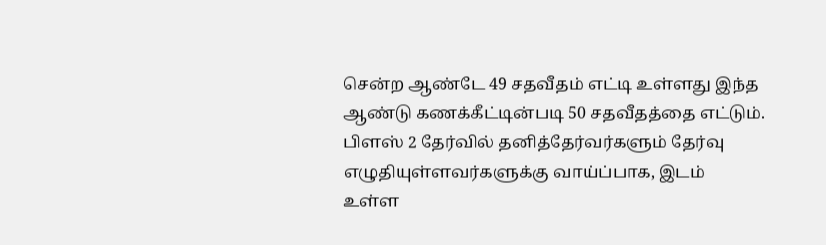சென்ற ஆண்டே 49 சதவீதம் எட்டி உள்ளது இந்த ஆண்டு கணக்கீட்டின்படி 50 சதவீதத்தை எட்டும்.
பிளஸ் 2 தேர்வில் தனித்தேர்வர்களும் தேர்வு எழுதியுள்ளவர்களுக்கு வாய்ப்பாக, இடம் உள்ள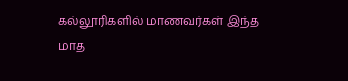கல்லூரிகளில் மாணவர்கள் இந்த மாத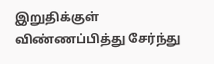இறுதிக்குள் விண்ணப்பித்து சேர்ந்து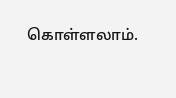கொள்ளலாம்.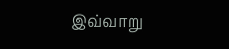இவ்வாறு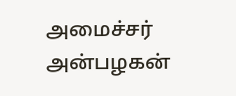அமைச்சர் அன்பழகன்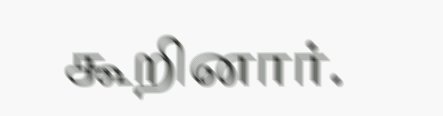கூறினார்.